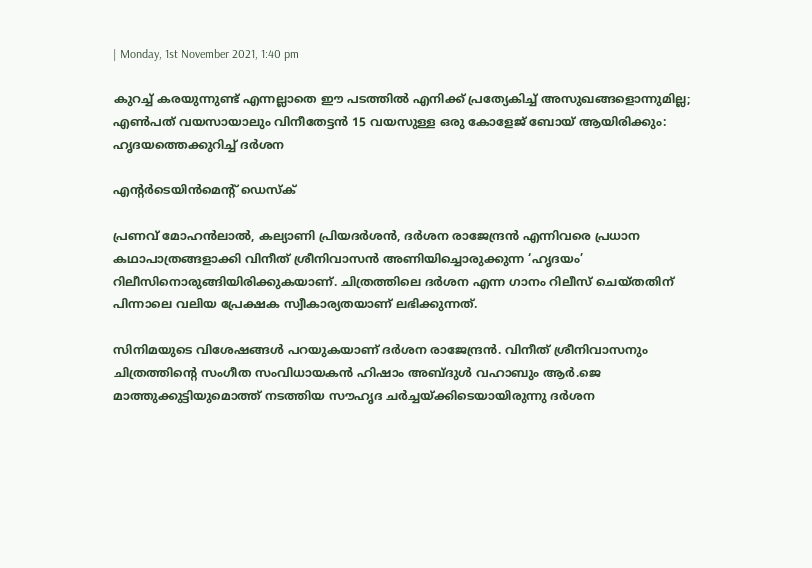| Monday, 1st November 2021, 1:40 pm

കുറച്ച് കരയുന്നുണ്ട് എന്നല്ലാതെ ഈ പടത്തില്‍ എനിക്ക് പ്രത്യേകിച്ച് അസുഖങ്ങളൊന്നുമില്ല; എണ്‍പത് വയസായാലും വിനീതേട്ടന്‍ 15 വയസുള്ള ഒരു കോളേജ് ബോയ് ആയിരിക്കും: ഹൃദയത്തെക്കുറിച്ച് ദര്‍ശന

എന്റര്‍ടെയിന്‍മെന്റ് ഡെസ്‌ക്

പ്രണവ് മോഹന്‍ലാല്‍, കല്യാണി പ്രിയദര്‍ശന്‍, ദര്‍ശന രാജേന്ദ്രന്‍ എന്നിവരെ പ്രധാന കഥാപാത്രങ്ങളാക്കി വിനീത് ശ്രീനിവാസന്‍ അണിയിച്ചൊരുക്കുന്ന ‘ഹൃദയം’ റിലീസിനൊരുങ്ങിയിരിക്കുകയാണ്. ചിത്രത്തിലെ ദര്‍ശന എന്ന ഗാനം റിലീസ് ചെയ്തതിന് പിന്നാലെ വലിയ പ്രേക്ഷക സ്വീകാര്യതയാണ് ലഭിക്കുന്നത്.

സിനിമയുടെ വിശേഷങ്ങള്‍ പറയുകയാണ് ദര്‍ശന രാജേന്ദ്രന്‍. വിനീത് ശ്രീനിവാസനും ചിത്രത്തിന്റെ സംഗീത സംവിധായകന്‍ ഹിഷാം അബ്ദുള്‍ വഹാബും ആര്‍.ജെ മാത്തുക്കുട്ടിയുമൊത്ത് നടത്തിയ സൗഹൃദ ചര്‍ച്ചയ്ക്കിടെയായിരുന്നു ദര്‍ശന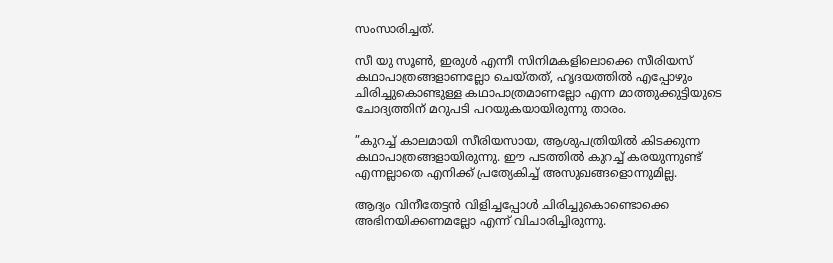സംസാരിച്ചത്.

സീ യു സൂണ്‍, ഇരുള്‍ എന്നീ സിനിമകളിലൊക്കെ സീരിയസ് കഥാപാത്രങ്ങളാണല്ലോ ചെയ്തത്, ഹൃദയത്തില്‍ എപ്പോഴും ചിരിച്ചുകൊണ്ടുള്ള കഥാപാത്രമാണല്ലോ എന്ന മാത്തുക്കുട്ടിയുടെ ചോദ്യത്തിന് മറുപടി പറയുകയായിരുന്നു താരം.

”കുറച്ച് കാലമായി സീരിയസായ, ആശുപത്രിയില്‍ കിടക്കുന്ന കഥാപാത്രങ്ങളായിരുന്നു. ഈ പടത്തില്‍ കുറച്ച് കരയുന്നുണ്ട് എന്നല്ലാതെ എനിക്ക് പ്രത്യേകിച്ച് അസുഖങ്ങളൊന്നുമില്ല.

ആദ്യം വിനീതേട്ടന്‍ വിളിച്ചപ്പോള്‍ ചിരിച്ചുകൊണ്ടൊക്കെ അഭിനയിക്കണമല്ലോ എന്ന് വിചാരിച്ചിരുന്നു.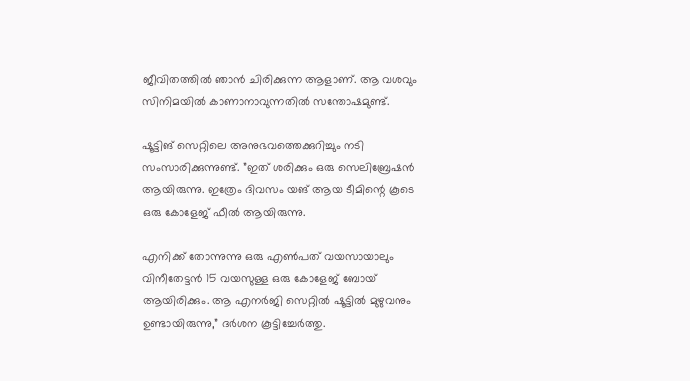ജീവിതത്തില്‍ ഞാന്‍ ചിരിക്കുന്ന ആളാണ്. ആ വശവും സിനിമയില്‍ കാണാനാവുന്നതില്‍ സന്തോഷമുണ്ട്.

ഷൂട്ടിങ് സെറ്റിലെ അനുഭവത്തെക്കുറിച്ചും നടി സംസാരിക്കുന്നുണ്ട്. ”ഇത് ശരിക്കും ഒരു സെലിബ്രേഷന്‍ ആയിരുന്നു. ഇത്രേം ദിവസം യങ് ആയ ടീമിന്റെ കൂടെ ഒരു കോളേജ് ഫീല്‍ ആയിരുന്നു.

എനിക്ക് തോന്നുന്നു ഒരു എണ്‍പത് വയസായാലും വിനീതേട്ടന്‍ 15 വയസുള്ള ഒരു കോളേജ് ബോയ് ആയിരിക്കും. ആ എനര്‍ജി സെറ്റില്‍ ഷൂട്ടില്‍ മുഴുവനും ഉണ്ടായിരുന്നു,” ദര്‍ശന കൂട്ടിച്ചേര്‍ത്തു.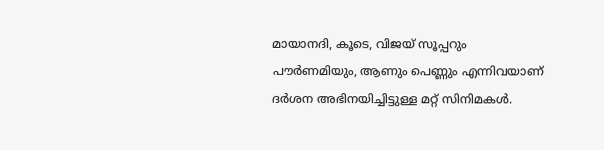മായാനദി, കൂടെ, വിജയ് സൂപ്പറും പൗര്‍ണമിയും, ആണും പെണ്ണും എന്നിവയാണ് ദര്‍ശന അഭിനയിച്ചിട്ടുള്ള മറ്റ് സിനിമകള്‍.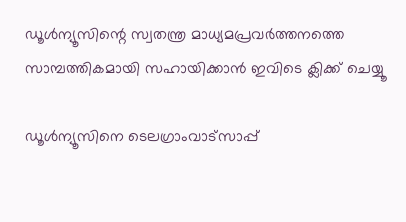ഡൂള്‍ന്യൂസിന്റെ സ്വതന്ത്ര മാധ്യമപ്രവര്‍ത്തനത്തെ സാമ്പത്തികമായി സഹായിക്കാന്‍ ഇവിടെ ക്ലിക്ക് ചെയ്യൂ

ഡൂള്‍ന്യൂസിനെ ടെലഗ്രാംവാട്‌സാപ്പ്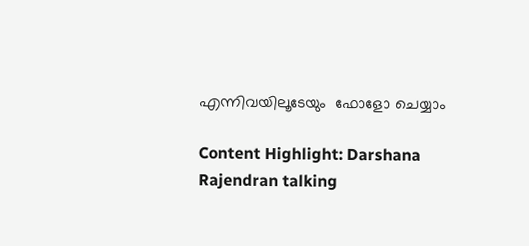എന്നിവയിലൂടേയും  ഫോളോ ചെയ്യാം

Content Highlight: Darshana Rajendran talking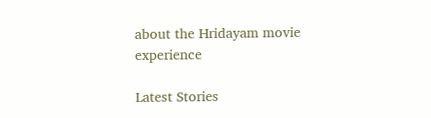about the Hridayam movie experience

Latest Stories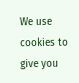We use cookies to give you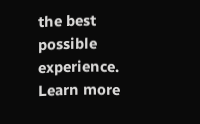the best possible experience. Learn more